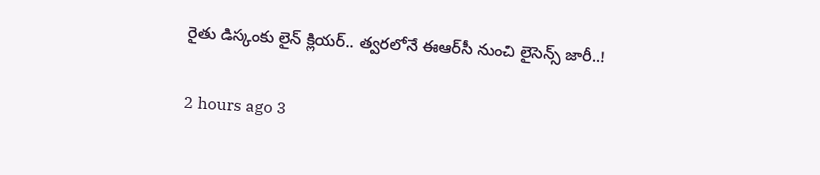రైతు డిస్కంకు లైన్‌ క్లియర్‌.. త్వరలోనే ఈఆర్‌సీ నుంచి లైసెన్స్ జారీ..!

2 hours ago 3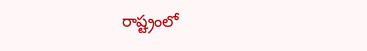రాష్ట్రంలో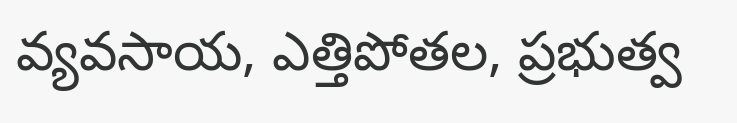వ్యవసాయ, ఎత్తిపోతల, ప్రభుత్వ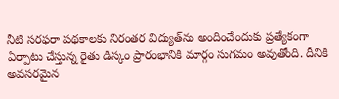నీటి సరఫరా పథకాలకు నిరంతర విద్యుత్‌ను అందించేందుకు ప్రత్యేకంగా ఏర్పాటు చేస్తున్న రైతు డిస్కం ప్రారంభానికి మార్గం సుగమం అవుతోంది. దీనికి అవసరమైన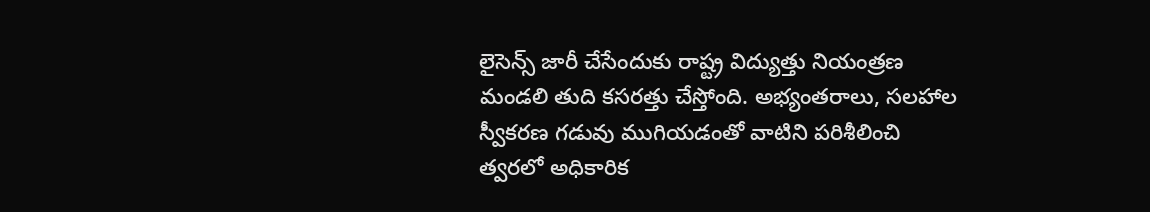లైసెన్స్ జారీ చేసేందుకు రాష్ట్ర విద్యుత్తు నియంత్రణ మండలి తుది కసరత్తు చేస్తోంది. అభ్యంతరాలు, సలహాల స్వీకరణ గడువు ముగియడంతో వాటిని పరిశీలించి త్వరలో అధికారిక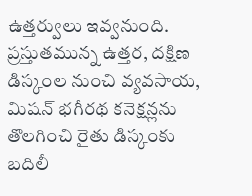ఉత్తర్వులు ఇవ్వనుంది. ప్రస్తుతమున్న ఉత్తర, దక్షిణ డిస్కంల నుంచి వ్యవసాయ, మిషన్ భగీరథ కనెక్షన్లను తొలగించి రైతు డిస్కంకు బదిలీ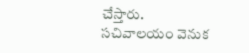చేస్తారు. సచివాలయం వెనుక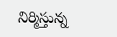నిర్మిస్తున్న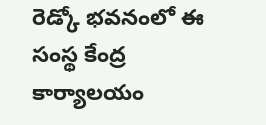రెడ్కో భవనంలో ఈ సంస్థ కేంద్ర కార్యాలయం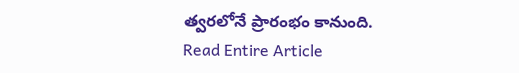త్వరలోనే ప్రారంభం కానుంది.
Read Entire Article